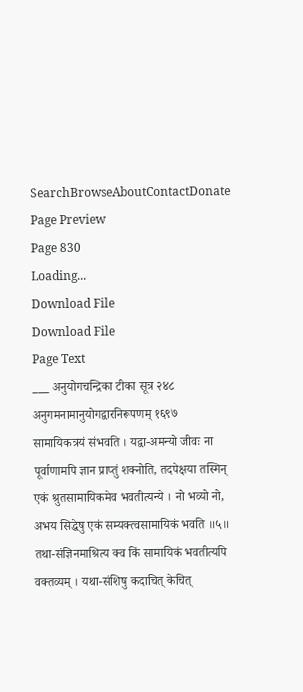SearchBrowseAboutContactDonate
Page Preview
Page 830
Loading...
Download File
Download File
Page Text
___ अनुयोगचन्द्रिका टीका सूत्र २४८ अनुगमनामानुयोगद्वारनिरूपणम् १६९७ सामायिकत्रयं संभवति । यद्वा-अमन्यो जीवः ना पूर्वाणामपि ज्ञान प्राप्तुं शक्नोति, तदपेक्षया तस्मिन् एकं श्रुतसामायिकमेव भवतीत्यन्ये । नो भव्यो नो, अभय सिद्धेषु एकं सम्यक्त्वसामायिकं भवति ॥५॥ तथा-संज्ञिनमाश्रित्य क्व किं सामायिकं भवतीत्यपि वक्तव्यम् । यथा-संशिषु कदाचित् केचित्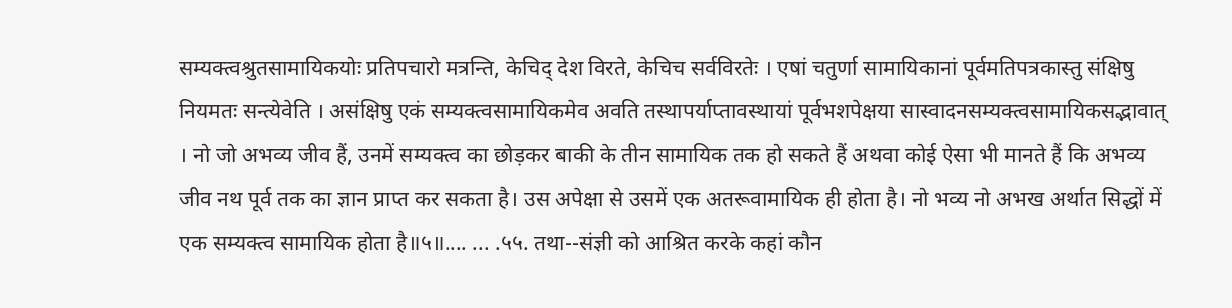सम्यक्त्वश्रुतसामायिकयोः प्रतिपचारो मत्रन्ति, केचिद् देश विरते, केचिच सर्वविरतेः । एषां चतुर्णा सामायिकानां पूर्वमतिपत्रकास्तु संक्षिषु नियमतः सन्त्येवेति । असंक्षिषु एकं सम्यक्त्वसामायिकमेव अवति तस्थापर्याप्तावस्थायां पूर्वभशपेक्षया सास्वादनसम्यक्त्वसामायिकसद्भावात् । नो जो अभव्य जीव हैं, उनमें सम्यक्त्व का छोड़कर बाकी के तीन सामायिक तक हो सकते हैं अथवा कोई ऐसा भी मानते हैं कि अभव्य जीव नथ पूर्व तक का ज्ञान प्राप्त कर सकता है। उस अपेक्षा से उसमें एक अतरूवामायिक ही होता है। नो भव्य नो अभख अर्थात सिद्धों में एक सम्यक्त्व सामायिक होता है॥५॥.... ... .५५. तथा--संज्ञी को आश्रित करके कहां कौन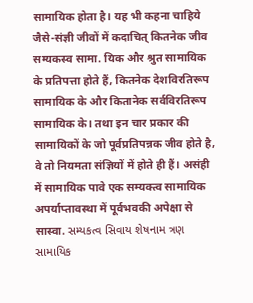सामायिक होता है। यह भी कहना चाहिये जैसे-संज्ञी जीवों में कदाचित् कितनेक जीव सम्यकस्व सामा. यिक और श्रुत सामायिक के प्रतिपत्ता होते हैं, कितनेक देशविरतिरूप सामायिक के और कितानेक सर्वविरतिरूप सामायिक के। तथा इन चार प्रकार की सामायिकों के जो पूर्वप्रतिपन्नक जीव होते है, वे तो नियमता संज्ञियों में होते ही हैं। असंही में सामायिक पावे एक सम्यक्त्व सामायिक अपर्याप्तावस्था में पूर्वभवकी अपेक्षा से सास्वा. સમ્યકત્વ સિવાય શેષનામ ત્રણ સામાયિક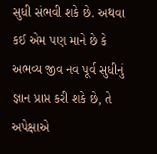સુધી સંભવી શકે છે. અથવા કઈ એમ પણ માને છે કે અભવ્ય જીવ નવ પૂર્વ સુધીનું જ્ઞાન પ્રાપ્ત કરી શકે છે, તે અપેક્ષાએ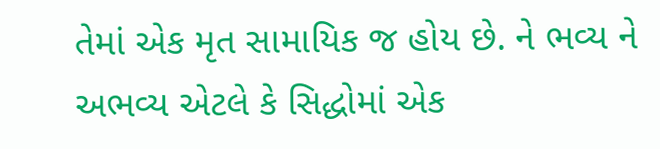તેમાં એક મૃત સામાયિક જ હોય છે. ને ભવ્ય ને અભવ્ય એટલે કે સિદ્ધોમાં એક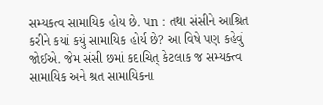સમ્યકત્વ સામાયિક હોય છે. પn : તથા સંસીને આશ્રિત કરીને કયાં કયું સામાયિક હોર્ય છે? આ વિષે પણ કહેવું જોઈએ. જેમ સંસી છમાં કદાચિત્ કેટલાક જ સમ્યક્ત્વ સામાયિક અને શ્રત સામાયિકના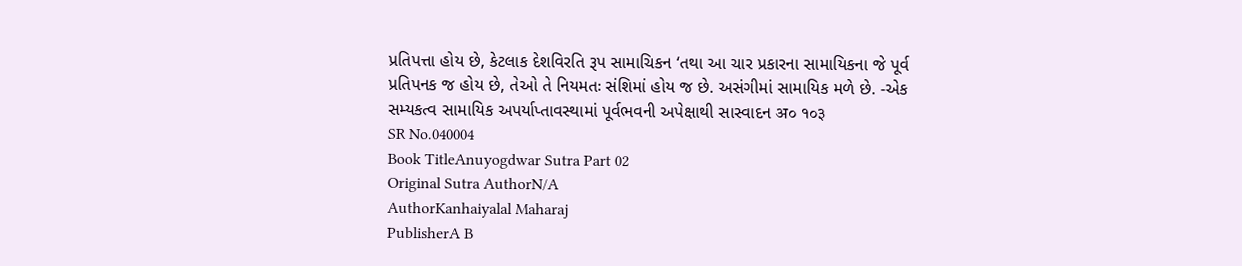પ્રતિપત્તા હોય છે, કેટલાક દેશવિરતિ રૂપ સામાચિકન ‘તથા આ ચાર પ્રકારના સામાયિકના જે પૂર્વ પ્રતિપનક જ હોય છે, તેઓ તે નિયમતઃ સંશિમાં હોય જ છે. અસંગીમાં સામાયિક મળે છે. -એક સમ્યકત્વ સામાયિક અપર્યાપ્તાવસ્થામાં પૂર્વભવની અપેક્ષાથી સાસ્વાદન अ० १०३
SR No.040004
Book TitleAnuyogdwar Sutra Part 02
Original Sutra AuthorN/A
AuthorKanhaiyalal Maharaj
PublisherA B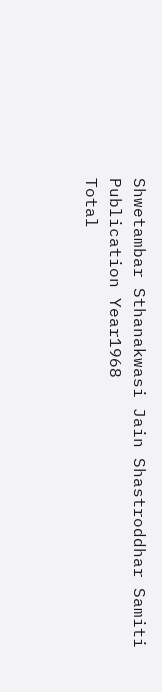Shwetambar Sthanakwasi Jain Shastroddhar Samiti
Publication Year1968
Total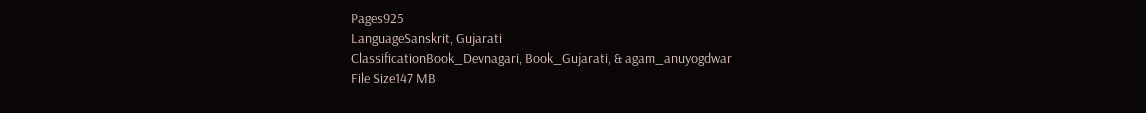Pages925
LanguageSanskrit, Gujarati
ClassificationBook_Devnagari, Book_Gujarati, & agam_anuyogdwar
File Size147 MB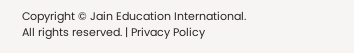Copyright © Jain Education International. All rights reserved. | Privacy Policy